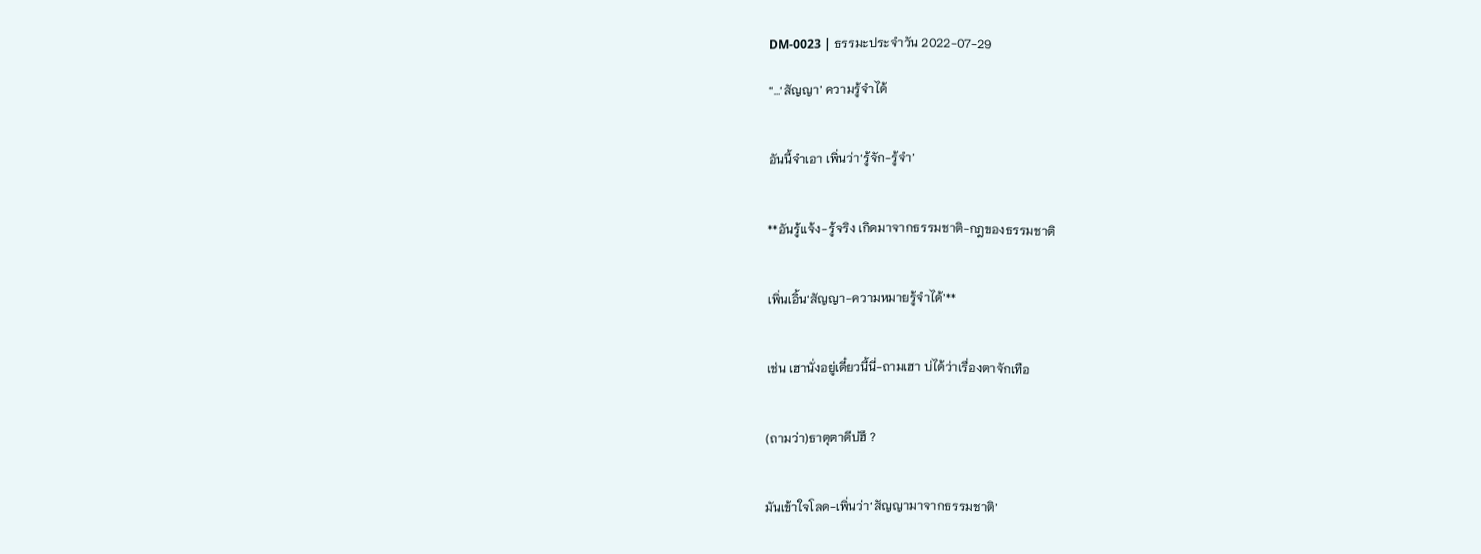DM-0023 | ธรรมะประจำวัน 2022-07-29

“…‘สัญญา’ ความรู้จำได้


อันนี้จำเอา เพิ่นว่า‘รู้จัก-รู้จำ’


**อันรู้แจ้ง-รู้จริง เกิดมาจากธรรมชาติ-กฎของธรรมชาติ


เพิ่นเอิ้น‘สัญญา-ความหมายรู้จำได้’**


เช่น เฮานั่งอยู่เดี๋ยวนี้นี่-ถามเฮา บ่ได้ว่าเรื่องตาจักเทือ


(ถามว่า)ธาตุตาดีบ่ฮึ ?


มันเข้าใจโลด-เพิ่นว่า‘สัญญามาจากธรรมชาติ’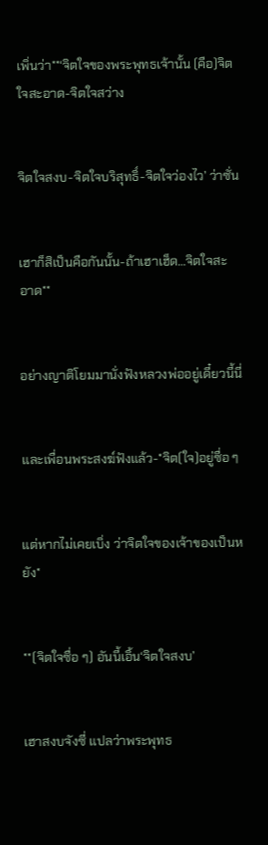เพิ่นว่า**‘จิตใจของพระพุทธเจ้านั้น (คือ)จิตใจสะอาด-จิตใจสว่าง


จิตใจสงบ-จิตใจบริสุทธิ์-จิตใจว่องไว’ ว่าซั่น


เฮาก็สิเป็นคือกันนั้น-ถ้าเฮาเฮ็ด…จิตใจสะอาด**


อย่างญาติโยมมานั่งฟังหลวงพ่ออยู่เดี๋ยวนี้นี่


และเพื่อนพระสงฆ์ฟังแล้ว-*จิต(ใจ)อยู่ซื่อ ๆ


แต่หากไม่เคยเบิ่ง ว่าจิตใจของเจ้าของเป็นหยัง*


**(จิตใจซื่อ ๆ) อันนี้เอิ้น‘จิตใจสงบ’


เฮาสงบจังซี่ แปลว่าพระพุทธ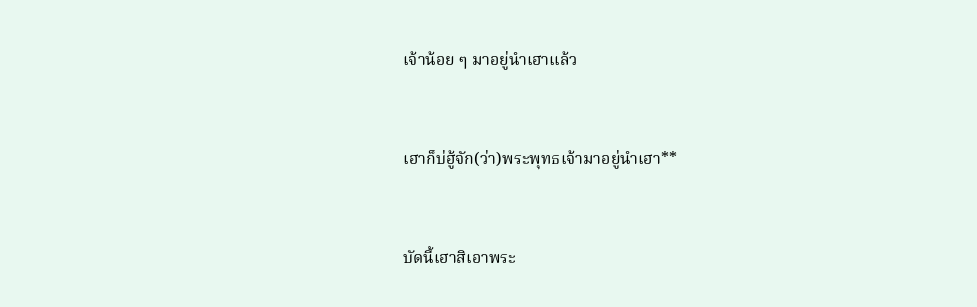เจ้าน้อย ๆ มาอยู่นำเฮาแล้ว


เฮาก็บ่ฮู้จัก(ว่า)พระพุทธเจ้ามาอยู่นำเฮา**


บัดนี้เฮาสิเอาพระ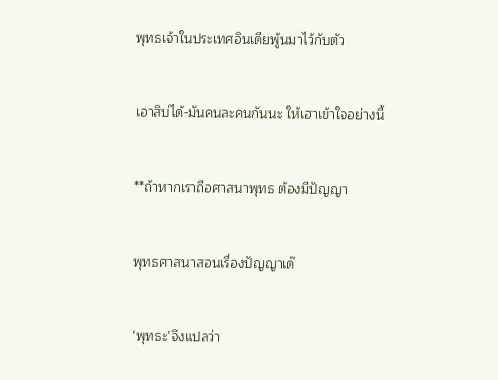พุทธเจ้าในประเทศอินเดียพู้นมาไว้กับตัว


เอาสิบ่ได้-มันคนละคนกันนะ ให้เฮาเข้าใจอย่างนี้


**ถ้าหากเราถือศาสนาพุทธ ต้องมีปัญญา


พุทธศาสนาสอนเรื่องปัญญาเด๊


‘พุทธะ’จึงแปลว่า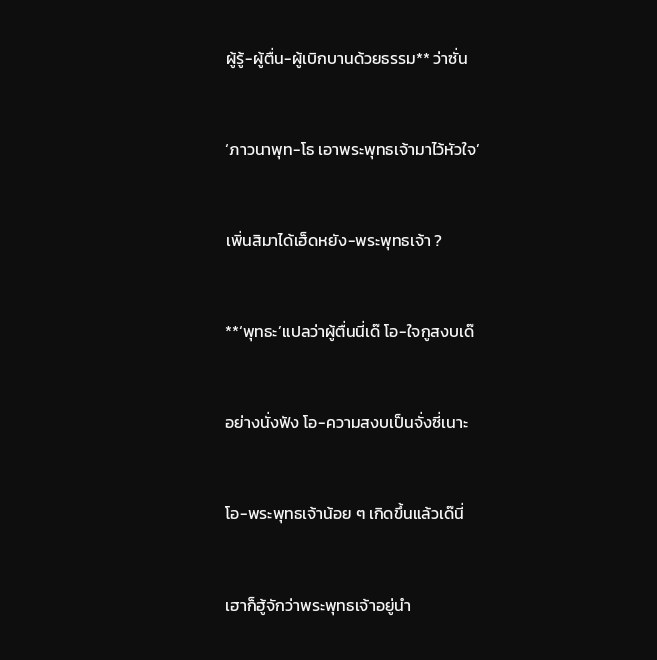ผู้รู้-ผู้ตื่น-ผู้เบิกบานด้วยธรรม** ว่าซั่น


‘ภาวนาพุท-โธ เอาพระพุทธเจ้ามาไว้หัวใจ’


เพิ่นสิมาได้เฮ็ดหยัง-พระพุทธเจ้า ?


**‘พุทธะ’แปลว่าผู้ตื่นนี่เด๊ โอ-ใจกูสงบเด๊


อย่างนั่งฟัง โอ-ความสงบเป็นจั่งซี่เนาะ


โอ-พระพุทธเจ้าน้อย ๆ เกิดขึ้นแล้วเด๊นี่


เฮาก็ฮู้จักว่าพระพุทธเจ้าอยู่นำ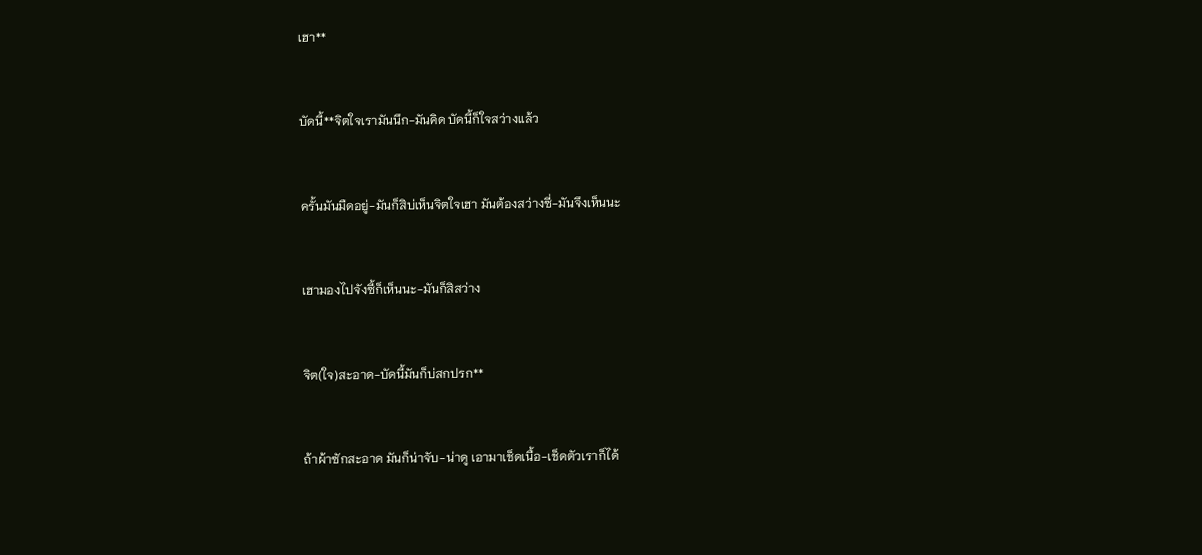เฮา**


บัดนี้**จิตใจเรามันนึก-มันคิด บัดนี้ก็ใจสว่างแล้ว


ครั้นมันมืดอยู่-มันก็สิบ่เห็นจิตใจเฮา มันต้องสว่างซี่-มันจึงเห็นนะ


เฮามองไปจังซี้ก็เห็นนะ-มันก็สิสว่าง


จิต(ใจ)สะอาด-บัดนี้มันก็บ่สกปรก**


ถ้าผ้าซักสะอาด มันก็น่าจับ-น่าดู เอามาเช็ดเนื้อ-เช็ดตัวเราก็ได้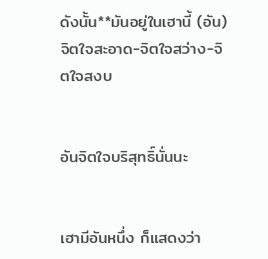ดังนั้น**มันอยู่ในเฮานี้ (อัน)จิตใจสะอาด-จิตใจสว่าง-จิตใจสงบ


อันจิตใจบริสุทธิ์นั่นนะ


เฮามีอันหนึ่ง ก็แสดงว่า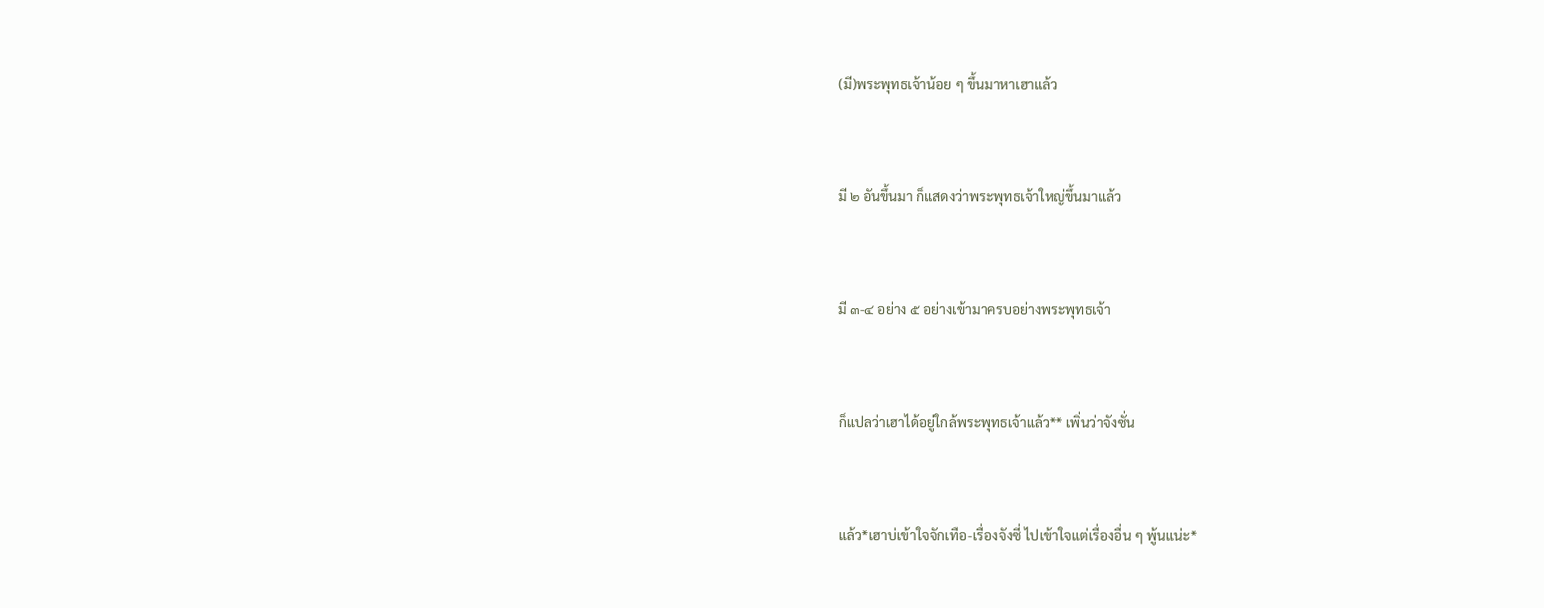(มี)พระพุทธเจ้าน้อย ๆ ขึ้นมาหาเฮาแล้ว


มี ๒ อันขึ้นมา ก็แสดงว่าพระพุทธเจ้าใหญ่ขึ้นมาแล้ว


มี ๓-๔ อย่าง ๕ อย่างเข้ามาครบอย่างพระพุทธเจ้า


ก็แปลว่าเฮาได้อยู่ใกล้พระพุทธเจ้าแล้ว** เพิ่นว่าจังซั่น


แล้ว*เฮาบ่เข้าใจจักเทือ-เรื่องจังซี่ ไปเข้าใจแต่เรื่องอื่น ๆ พู้นแน่ะ*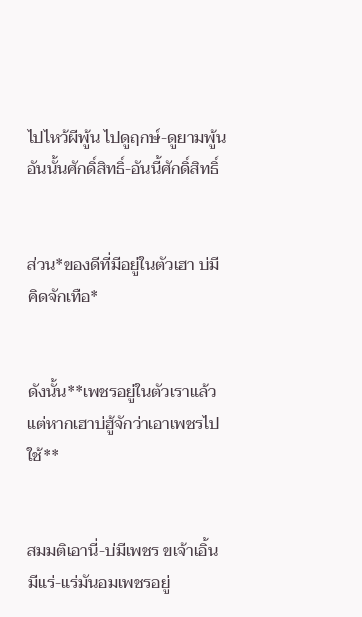ไปไหว้ผีพู้น ไปดูฤกษ์-ดูยามพู้น อันนั้นศักดิ์สิทธิ์-อันนี้ศักดิ์สิทธิ์


ส่วน*ของดีที่มีอยู่ในตัวเฮา บ่มีคิดจักเทือ*


ดังนั้น**เพชรอยู่ในตัวเราแล้ว แต่หากเฮาบ่ฮู้จักว่าเอาเพชรไปใช้**


สมมติเอานี่-บ่มีเพชร ขเจ้าเอิ้นมีแร่-แร่มันอมเพชรอยู่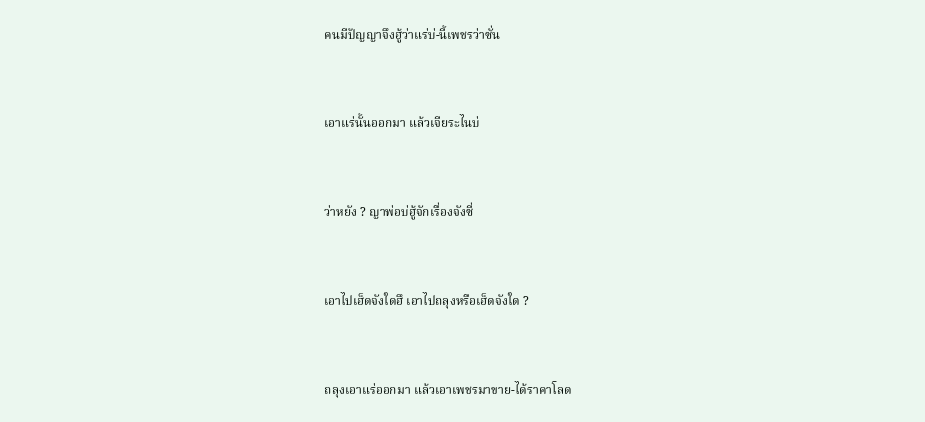คนมีปัญญาจึงฮู้ว่าแร่บ่-นี้เพชรว่าซั่น


เอาแร่นั้นออกมา แล้วเจียระไนบ่


ว่าหยัง ? ญาพ่อบ่ฮู้จักเรื่องจังซี่


เอาไปเฮ็ดจังใดฮึ เอาไปถลุงหรือเฮ็ดจังใด ?


ถลุงเอาแร่ออกมา แล้วเอาเพชรมาขาย-ได้ราคาโลด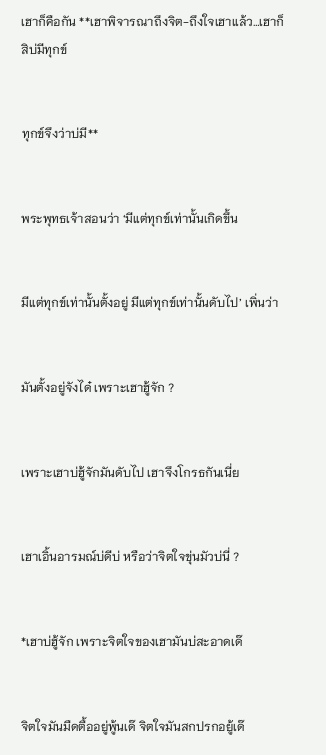เฮาก็คือกัน **เฮาพิจารณาถึงจิต-ถึงใจเฮาแล้ว…เฮาก็สิบ่มีทุกข์


ทุกข์จึงว่าบ่มี**


พระพุทธเจ้าสอนว่า ‘มีแต่ทุกข์เท่านั้นเกิดขึ้น


มีแต่ทุกข์เท่านั้นตั้งอยู่ มีแต่ทุกข์เท่านั้นดับไป’ เพิ่นว่า


มันตั้งอยู่จังได๋ เพราะเฮาฮู้จัก ?


เพราะเฮาบ่ฮู้จักมันดับไป เฮาจึงโกรธกันเนี่ย


เฮาเอิ้นอารมณ์บ่ดีบ่ หรือว่าจิตใจขุ่นมัวบ่นี่ ?


*เฮาบ่ฮู้จัก เพราะจิตใจของเฮามันบ่สะอาดเด๊


จิตใจมันมืดตื้ออยู่พู้นเด๊ จิตใจมันสกปรกอยู้เด๊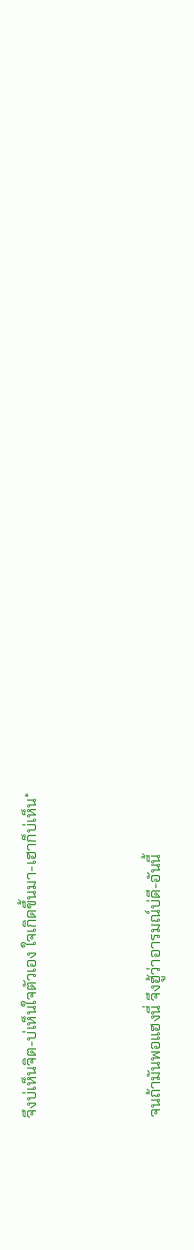จึงบ่เห็นจิต-บ่เห็นใจตัวเอง ใจเกิดขึ้นมา-เฮาก็บ่เห็น*


จนถ้ามันพอแฮงนี่ จึงฮู้ว่าอารมณ์บ่ดี-อันนี้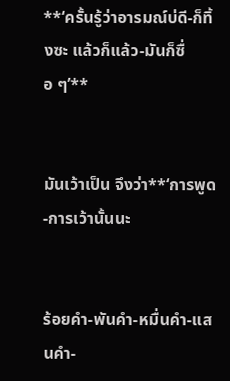**‘ครั้นรู้ว่าอารมณ์บ่ดี-ก็ทิ้งซะ แล้วก็แล้ว-มันก็ซื่อ ๆ’**


มันเว้าเป็น จึงว่า**‘การพูด-การเว้านั้นนะ


ร้อยคำ-พันคำ-หมื่นคำ-แสนคำ-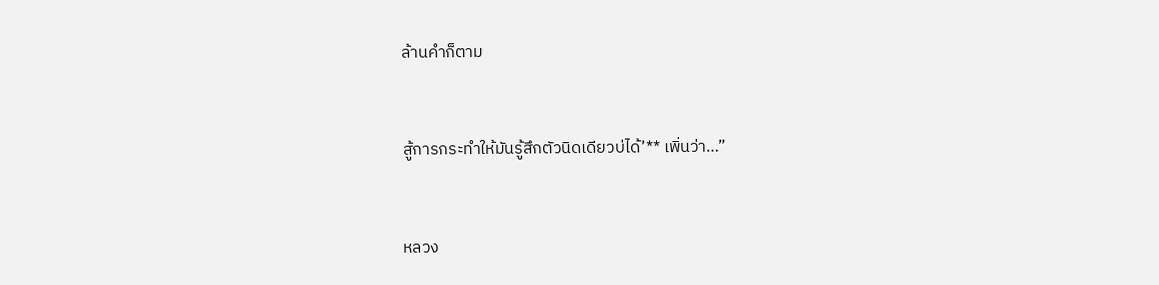ล้านคำก็ตาม


สู้การกระทำให้มันรู้สึกตัวนิดเดียวบ่ได้’** เพิ่นว่า…”


หลวง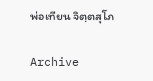พ่อเทียน จิตฺตสุโภ

Archive